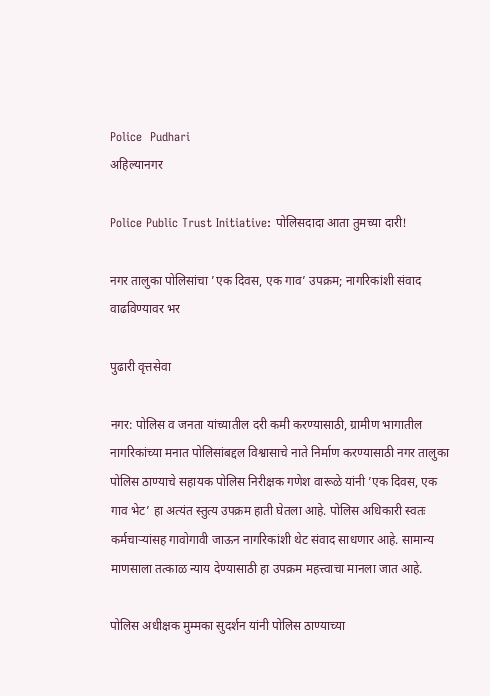Police  Pudhari
अहिल्यानगर

Police Public Trust Initiative: पोलिसदादा आता तुमच्या दारी!

नगर तालुका पोलिसांचा ‌’एक दिवस, एक गाव‌’ उपक्रम; नागरिकांशी संवाद वाढविण्यावर भर

पुढारी वृत्तसेवा

नगर: पोलिस व जनता यांच्यातील दरी कमी करण्यासाठी, ग्रामीण भागातील नागरिकांच्या मनात पोलिसांबद्दल विश्वासाचे नाते निर्माण करण्यासाठी नगर तालुका पोलिस ठाण्याचे सहायक पोलिस निरीक्षक गणेश वारूळे यांनी ‌’एक दिवस, एक गाव भेट‌’ हा अत्यंत स्तुत्य उपक्रम हाती घेतला आहे. पोलिस अधिकारी स्वतः कर्मचाऱ्यांसह गावोगावी जाऊन नागरिकांशी थेट संवाद साधणार आहे. सामान्य माणसाला तत्काळ न्याय देण्यासाठी हा उपक्रम महत्त्वाचा मानला जात आहे.

पोलिस अधीक्षक मुम्मका सुदर्शन यांनी पोलिस ठाण्याच्या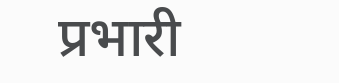प्रभारी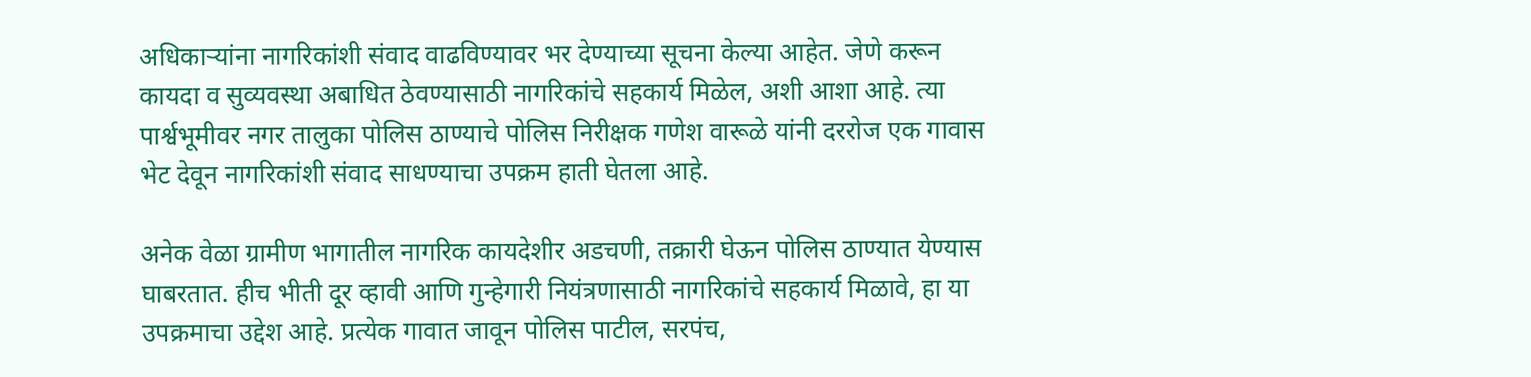अधिकाऱ्यांना नागरिकांशी संवाद वाढविण्यावर भर देण्याच्या सूचना केल्या आहेत. जेणे करून कायदा व सुव्यवस्था अबाधित ठेवण्यासाठी नागरिकांचे सहकार्य मिळेल, अशी आशा आहे. त्या पार्श्वभूमीवर नगर तालुका पोलिस ठाण्याचे पोलिस निरीक्षक गणेश वारूळे यांनी दररोज एक गावास भेट देवून नागरिकांशी संवाद साधण्याचा उपक्रम हाती घेतला आहे.

अनेक वेळा ग्रामीण भागातील नागरिक कायदेशीर अडचणी, तक्रारी घेऊन पोलिस ठाण्यात येण्यास घाबरतात. हीच भीती दूर व्हावी आणि गुन्हेगारी नियंत्रणासाठी नागरिकांचे सहकार्य मिळावे, हा या उपक्रमाचा उद्देश आहे. प्रत्येक गावात जावून पोलिस पाटील, सरपंच,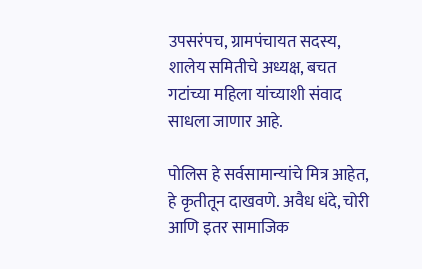उपसरंपच, ग्रामपंचायत सदस्य, शालेय समितीचे अध्यक्ष, बचत गटांच्या महिला यांच्याशी संवाद साधला जाणार आहे.

पोलिस हे सर्वसामान्यांचे मित्र आहेत, हे कृतीतून दाखवणे. अवैध धंदे, चोरी आणि इतर सामाजिक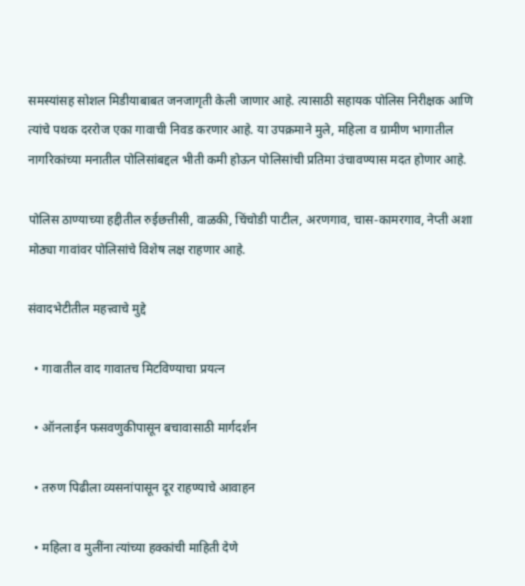समस्यांसह सोशल मिडीयाबाबत जनजागृती केली जाणार आहे. त्यासाठी सहायक पोलिस निरीक्षक आणि त्यांचे पथक दररोज एका गावाची निवड करणार आहे. या उपक्रमाने मुले, महिला व ग्रामीण भागातील नागरिकांच्या मनातील पोलिसांबद्दल भीती कमी होऊन पोलिसांची प्रतिमा उंचावण्यास मदत होणार आहे.

पोलिस ठाण्याच्या हद्दीतील रुईछत्तीसी, वाळकी, चिंचोडी पाटील, अरणगाव, चास-कामरगाव, नेप्ती अशा मोठ्या गावांवर पोलिसांचे विशेष लक्ष राहणार आहे.

संवादभेटीतील महत्त्वाचे मुद्दे

  • गावातील वाद गावातच मिटविण्याचा प्रयत्न

  • ऑनलाईन फसवणुकीपासून बचावासाठी मार्गदर्शन

  • तरुण पिढीला व्यसनांपासून दूर राहण्याचे आवाहन

  • महिला व मुलींना त्यांच्या हक्कांची माहिती देणे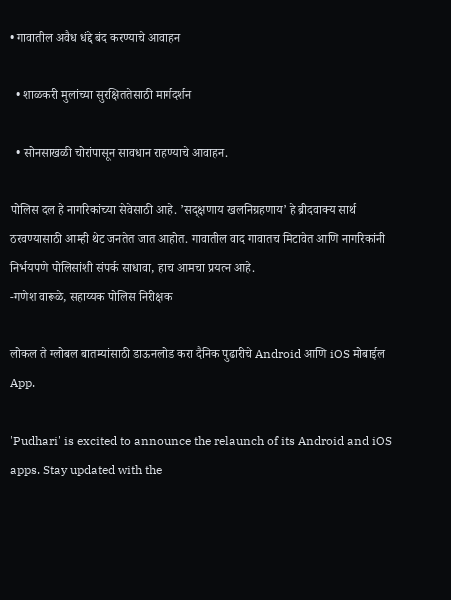• गावातील अवैध धंद्दे बंद करण्याचे आवाहन

  • शाळकरी मुलांच्या सुरक्षिततेसाठी मार्गदर्शन

  • सोनसाखळी चोरांपासून सावधान राहण्याचे आवाहन.

पोलिस दल हे नागरिकांच्या सेवेसाठी आहे. ’सद्क्षणाय खलनिग्रहणाय‌’ हे ब्रीदवाक्य सार्थ ठरवण्यासाठी आम्ही थेट जनतेत जात आहोत. गावातील वाद गावातच मिटावेत आणि नागरिकांनी निर्भयपणे पोलिसांशी संपर्क साधावा, हाच आमचा प्रयत्न आहे.
-गणेश वारूळे, सहाय्यक पोलिस निरीक्षक

लोकल ते ग्लोबल बातम्यांसाठी डाऊनलोड करा दैनिक पुढारीचे Android आणि iOS मोबाईल App.

'Pudhari' is excited to announce the relaunch of its Android and iOS apps. Stay updated with the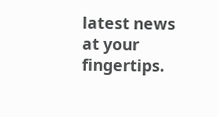latest news at your fingertips.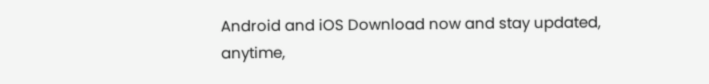Android and iOS Download now and stay updated, anytime,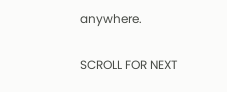anywhere.

SCROLL FOR NEXT